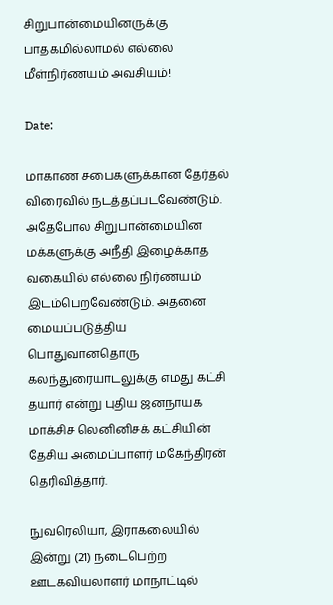சிறுபான்மையினருக்கு பாதகமில்லாமல் எல்லை மீள்நிர்ணயம் அவசியம்!

Date:

மாகாண சபைகளுக்கான தேர்தல் விரைவில் நடத்தப்படவேண்டும். அதேபோல சிறுபான்மையின மக்களுக்கு அநீதி இழைக்காத வகையில் எல்லை நிர்ணயம் இடம்பெறவேண்டும். அதனை மையப்படுத்திய பொதுவானதொரு கலந்துரையாடலுக்கு எமது கட்சி தயார் என்று புதிய ஜனநாயக மாக்சிச லெனினிசக் கட்சியின் தேசிய அமைப்பாளர் மகேந்திரன் தெரிவித்தார்.

நுவரெலியா, இராகலையில் இன்று (21) நடைபெற்ற ஊடகவியலாளர் மாநாட்டில்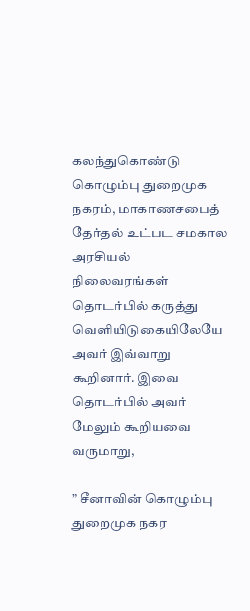கலந்துகொண்டு கொழும்பு துறைமுக நகரம், மாகாணசபைத் தேர்தல் உட்பட சமகால அரசியல் நிலைவரங்கள் தொடர்பில் கருத்து வெளியிடுகையிலேயே அவர் இவ்வாறு கூறினார். இவை தொடர்பில் அவர் மேலும் கூறியவை வருமாறு,

” சீனாவின் கொழும்பு துறைமுக நகர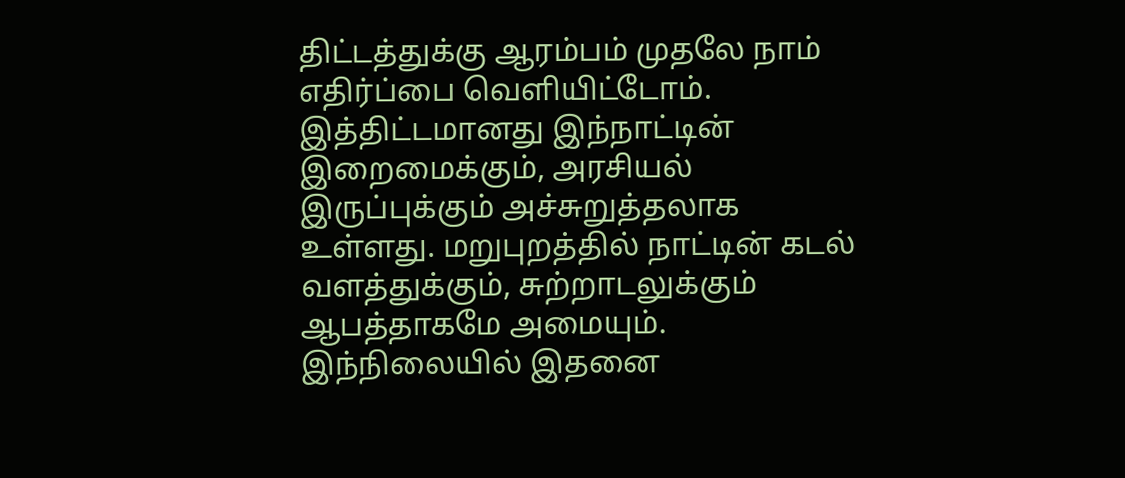திட்டத்துக்கு ஆரம்பம் முதலே நாம் எதிர்ப்பை வெளியிட்டோம். இத்திட்டமானது இந்நாட்டின் இறைமைக்கும், அரசியல் இருப்புக்கும் அச்சுறுத்தலாக உள்ளது. மறுபுறத்தில் நாட்டின் கடல் வளத்துக்கும், சுற்றாடலுக்கும் ஆபத்தாகமே அமையும். இந்நிலையில் இதனை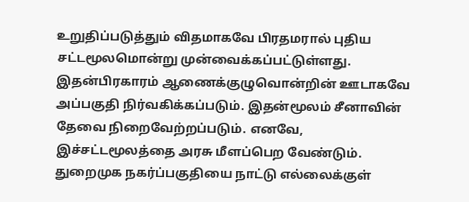உறுதிப்படுத்தும் விதமாகவே பிரதமரால் புதிய சட்டமூலமொன்று முன்வைக்கப்பட்டுள்ளது. இதன்பிரகாரம் ஆணைக்குழுவொன்றின் ஊடாகவே அப்பகுதி நிர்வகிக்கப்படும். இதன்மூலம் சீனாவின் தேவை நிறைவேற்றப்படும். எனவே, இச்சட்டமூலத்தை அரசு மீளப்பெற வேண்டும். துறைமுக நகர்ப்பகுதியை நாட்டு எல்லைக்குள்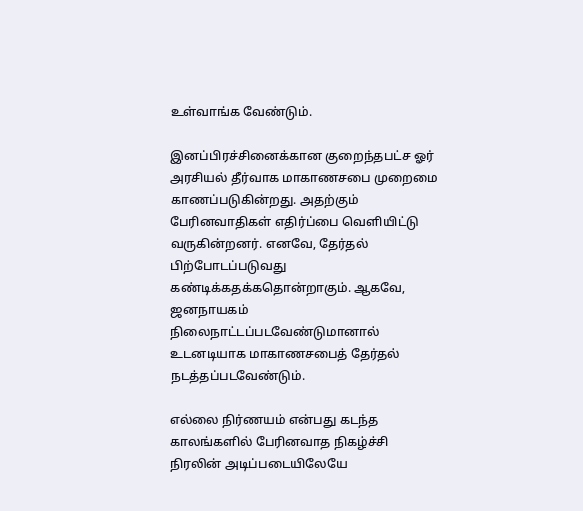உள்வாங்க வேண்டும்.

இனப்பிரச்சினைக்கான குறைந்தபட்ச ஓர் அரசியல் தீர்வாக மாகாணசபை முறைமை காணப்படுகின்றது. அதற்கும் பேரினவாதிகள் எதிர்ப்பை வெளியிட்டு வருகின்றனர். எனவே, தேர்தல் பிற்போடப்படுவது கண்டிக்கதக்கதொன்றாகும். ஆகவே, ஜனநாயகம் நிலைநாட்டப்படவேண்டுமானால் உடனடியாக மாகாணசபைத் தேர்தல் நடத்தப்படவேண்டும்.

எல்லை நிர்ணயம் என்பது கடந்த காலங்களில் பேரினவாத நிகழ்ச்சி நிரலின் அடிப்படையிலேயே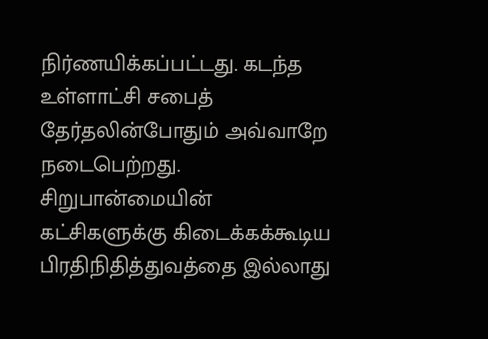நிர்ணயிக்கப்பட்டது. கடந்த உள்ளாட்சி சபைத் தேர்தலின்போதும் அவ்வாறே நடைபெற்றது. சிறுபான்மையின் கட்சிகளுக்கு கிடைக்கக்கூடிய பிரதிநிதித்துவத்தை இல்லாது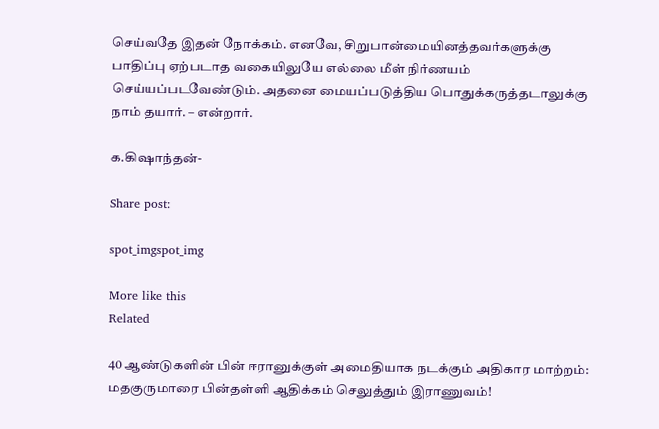செய்வதே இதன் நோக்கம். எனவே, சிறுபான்மையினத்தவர்களுக்கு பாதிப்பு ஏற்படாத வகையிலுயே எல்லை மீள் நிர்ணயம் செய்யப்படவேண்டும். அதனை மையப்படுத்திய பொதுக்கருத்தடாலுக்கு நாம் தயார். – என்றார்.

க.கிஷாந்தன்-

Share post:

spot_imgspot_img

More like this
Related

40 ஆண்டுகளின் பின் ஈரானுக்குள் அமைதியாக நடக்கும் அதிகார மாற்றம்: மதகுருமாரை பின்தள்ளி ஆதிக்கம் செலுத்தும் இராணுவம்!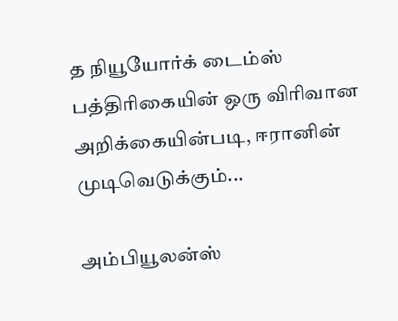த நியூயோர்க் டைம்ஸ் பத்திரிகையின் ஒரு விரிவான அறிக்கையின்படி, ஈரானின் முடிவெடுக்கும்...

அம்பியூலன்ஸ்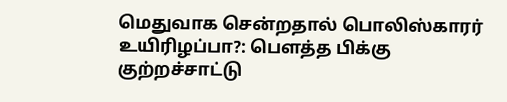மெதுவாக சென்றதால் பொலிஸ்காரர் உயிரிழப்பா?: பௌத்த பிக்கு குற்றச்சாட்டு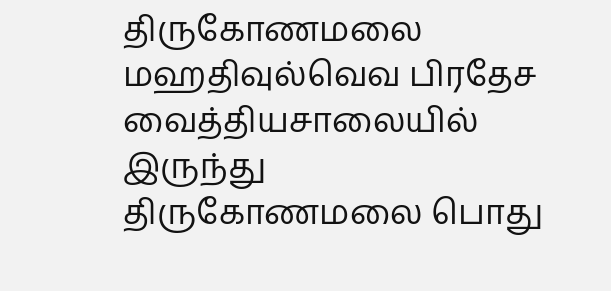திருகோணமலை மஹதிவுல்வெவ பிரதேச வைத்தியசாலையில் இருந்து திருகோணமலை பொது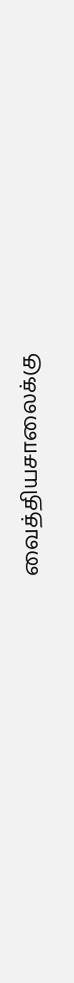வைத்தியசாலைக்கு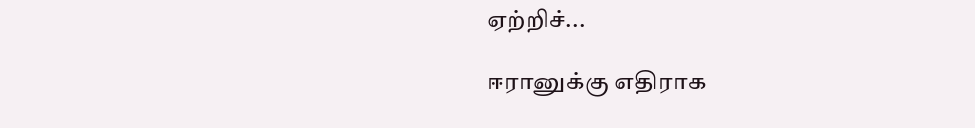ஏற்றிச்...

ஈரானுக்கு எதிராக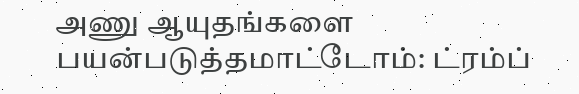அணு ஆயுதங்களை பயன்படுத்தமாட்டோம்: ட்ரம்ப்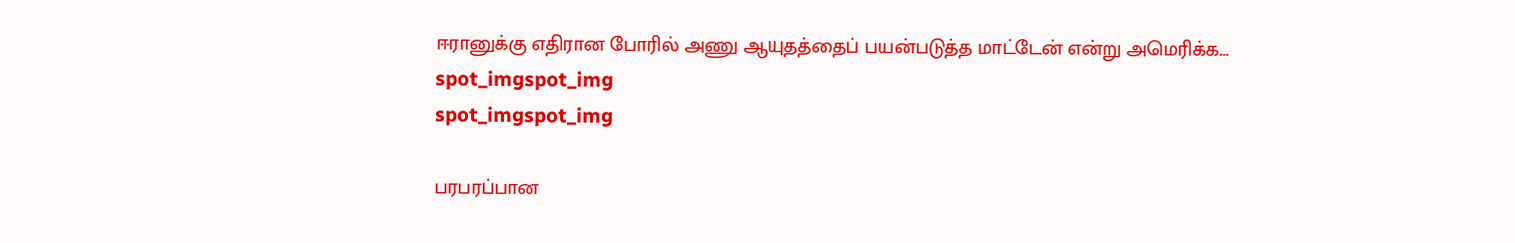ஈரானுக்கு எதிரான போரில் அணு ஆயுதத்தைப் பயன்படுத்த மாட்டேன் என்று அமெரிக்க...
spot_imgspot_img
spot_imgspot_img

பரபரப்பான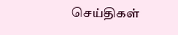செய்திகள்